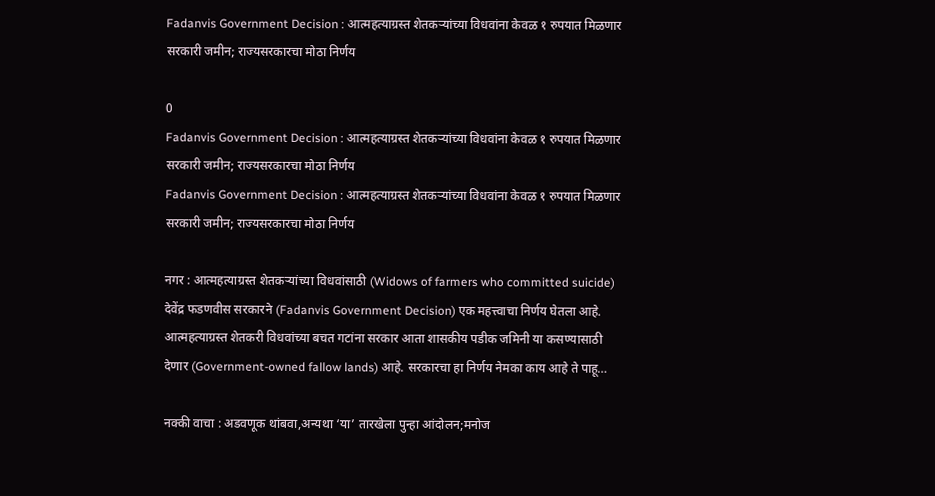Fadanvis Government Decision : आत्महत्याग्रस्त शेतकऱ्यांच्या विधवांना केवळ १ रुपयात मिळणार सरकारी जमीन; राज्यसरकारचा मोठा निर्णय

0
Fadanvis Government Decision : आत्महत्याग्रस्त शेतकऱ्यांच्या विधवांना केवळ १ रुपयात मिळणार सरकारी जमीन; राज्यसरकारचा मोठा निर्णय
Fadanvis Government Decision : आत्महत्याग्रस्त शेतकऱ्यांच्या विधवांना केवळ १ रुपयात मिळणार सरकारी जमीन; राज्यसरकारचा मोठा निर्णय

नगर : आत्महत्याग्रस्त शेतकऱ्यांच्या विधवांसाठी (Widows of farmers who committed suicide) देवेंद्र फडणवीस सरकारने (Fadanvis Government Decision) एक महत्त्वाचा निर्णय घेतला आहे. आत्महत्याग्रस्त शेतकरी विधवांच्या बचत गटांना सरकार आता शासकीय पडीक जमिनी या कसण्यासाठी देणार (Government-owned fallow lands) आहे. सरकारचा हा निर्णय नेमका काय आहे ते पाहू…

नक्की वाचा : अडवणूक थांबवा,अन्यथा ‘या’ तारखेला पुन्हा आंदोलन;मनोज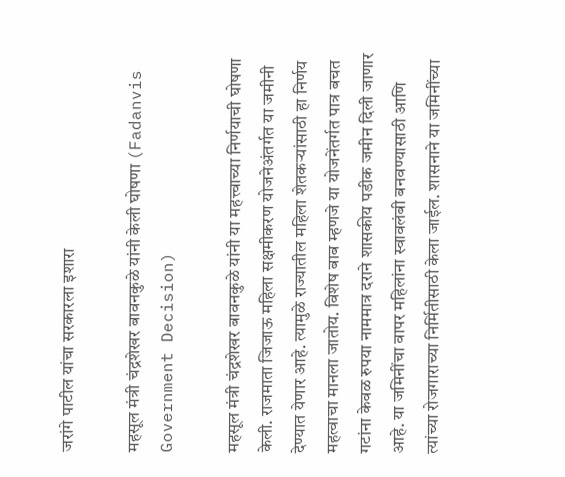जरांगे पाटील यांचा सरकारला इशारा

महसूल मंत्री चंद्रशेखर बावनकुळे यांनी केली घोषणा (Fadanvis Government Decision)

महसूल मंत्री चंद्रशेखर बावनकुळे यांनी या महत्त्वाच्या निर्णयाची घोषणा केली. राजमाता जिजाऊ महिला सक्षमीकरण योजनेअंतर्गत या जमीनी देण्यात येणार आहे. त्यामुळे राज्यातील महिला शेतकऱ्यांसाठी हा निर्णय महत्वाचा मानला जातोय. विशेष बाब म्हणजे या योजनेंतर्गत पात्र बचत गटांना केवळ रुपया नाममात्र दराने शासकीय पडीक जमीन दिली जाणार आहे. या जमिनींचा वापर महिलांना स्वावलंबी बनवण्यासाठी आणि त्यांच्या रोजगाराच्या निर्मितीसाठी केला जाईल. शासनाने या जमिनींच्या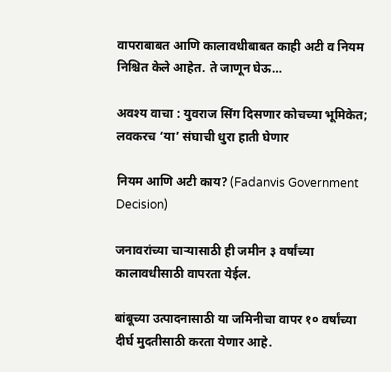वापराबाबत आणि कालावधीबाबत काही अटी व नियम निश्चित केले आहेत. ते जाणून घेऊ…

अवश्य वाचा : युवराज सिंग दिसणार कोचच्या भूमिकेत; लवकरच ‘या’ संघाची धुरा हाती घेणार

नियम आणि अटी काय? (Fadanvis Government Decision)

जनावरांच्या चाऱ्यासाठी ही जमीन ३ वर्षांच्या कालावधीसाठी वापरता येईल.

बांबूच्या उत्पादनासाठी या जमिनीचा वापर १० वर्षांच्या दीर्घ मुदतीसाठी करता येणार आहे.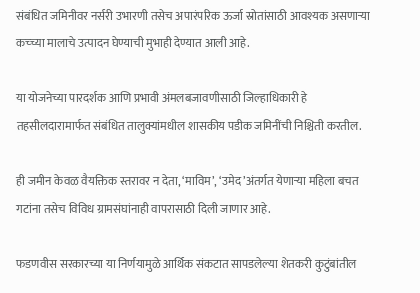संबंधित जमिनीवर नर्सरी उभारणी तसेच अपारंपरिक ऊर्जा स्रोतांसाठी आवश्यक असणाऱ्या कच्च्या मालाचे उत्पादन घेण्याची मुभाही देण्यात आली आहे.

या योजनेच्या पारदर्शक आणि प्रभावी अंमलबजावणीसाठी जिल्हाधिकारी हे तहसीलदारामार्फत संबंधित तालुक्यांमधील शासकीय पडीक जमिनींची निश्चिती करतील.

ही जमीन केवळ वैयक्तिक स्तरावर न देता, ‘माविम’, ‘उमेद’अंतर्गत येणाऱ्या महिला बचत गटांना तसेच विविध ग्रामसंघांनाही वापरासाठी दिली जाणार आहे.

फडणवीस सरकारच्या या निर्णयामुळे आर्थिक संकटात सापडलेल्या शेतकरी कुटुंबांतील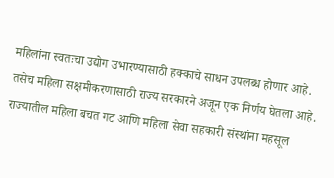महिलांना स्वतःचा उद्योग उभारण्यासाठी हक्काचे साधन उपलब्ध होणार आहे. तसेच महिला सक्षमीकरणासाठी राज्य सरकारने अजून एक निर्णय घेतला आहे. राज्यातील महिला बचत गट आणि महिला सेवा सहकारी संस्थांना महसूल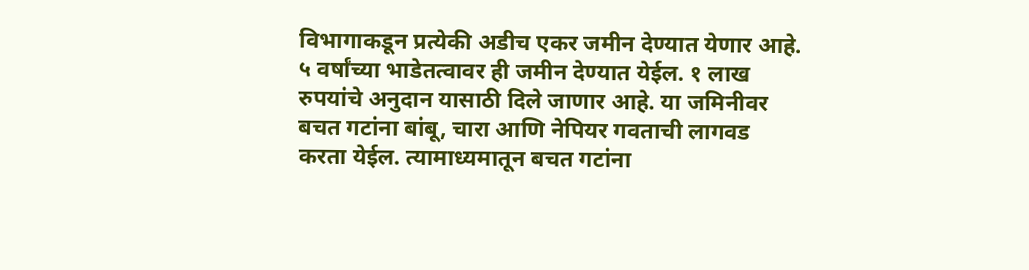विभागाकडून प्रत्येकी अडीच एकर जमीन देण्यात येणार आहे. ५ वर्षांच्या भाडेतत्वावर ही जमीन देण्यात येईल. १ लाख रुपयांचे अनुदान यासाठी दिले जाणार आहे. या जमिनीवर बचत गटांना बांबू, चारा आणि नेपियर गवताची लागवड करता येईल. त्यामाध्यमातून बचत गटांना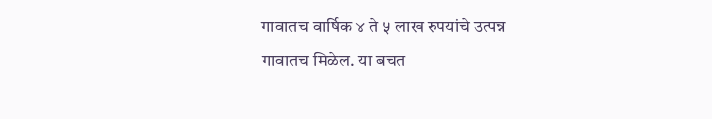गावातच वार्षिक ४ ते ५ लाख रुपयांचे उत्पन्न गावातच मिळेल. या बचत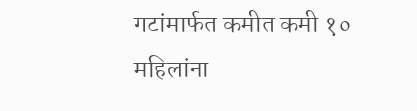गटांमार्फत कमीत कमी १० महिलांना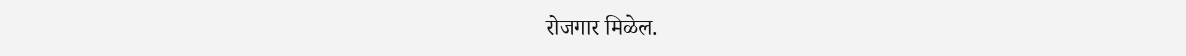रोजगार मिळेल.